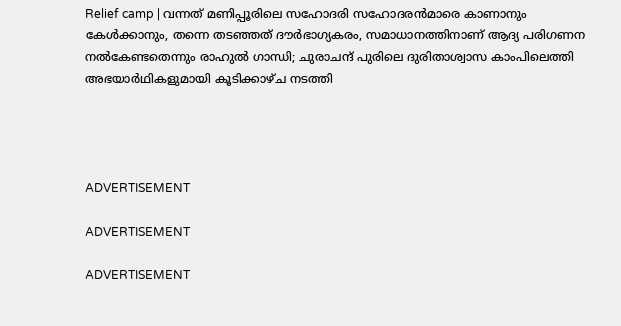Relief camp | വന്നത് മണിപ്പൂരിലെ സഹോദരി സഹോദരന്‍മാരെ കാണാനും കേള്‍ക്കാനും, തന്നെ തടഞ്ഞത് ദൗര്‍ഭാഗ്യകരം, സമാധാനത്തിനാണ് ആദ്യ പരിഗണന നല്‍കേണ്ടതെന്നും രാഹുല്‍ ഗാന്ധി; ചുരാചന്ദ് പുരിലെ ദുരിതാശ്വാസ കാംപിലെത്തി അഭയാര്‍ഥികളുമായി കൂടിക്കാഴ്ച നടത്തി




ADVERTISEMENT

ADVERTISEMENT

ADVERTISEMENT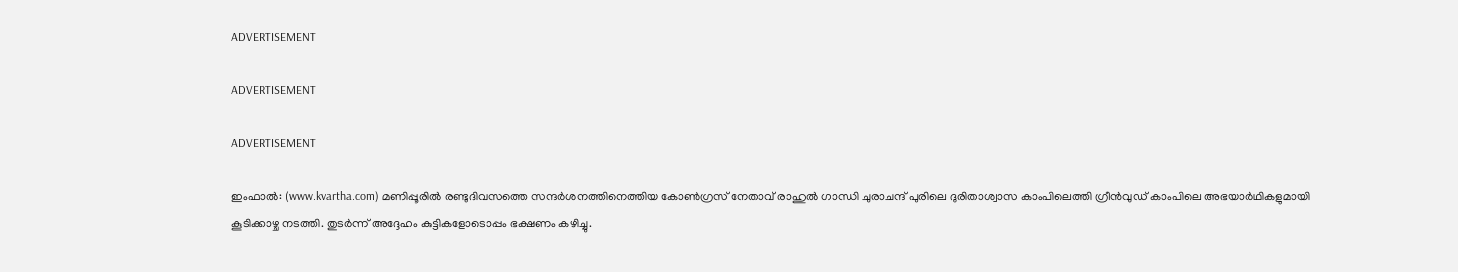ADVERTISEMENT

ADVERTISEMENT

ADVERTISEMENT

ഇംഫാല്‍: (www.kvartha.com) മണിപ്പൂരില്‍ രണ്ടുദിവസത്തെ സന്ദര്‍ശനത്തിനെത്തിയ കോണ്‍ഗ്രസ് നേതാവ് രാഹുല്‍ ഗാന്ധി ചുരാചന്ദ് പുരിലെ ദുരിതാശ്വാസ കാംപിലെത്തി ഗ്രീന്‍വുഡ് കാംപിലെ അഭയാര്‍ഥികളുമായി കൂടിക്കാഴ്ച നടത്തി. തുടര്‍ന്ന് അദ്ദേഹം കുട്ടികളോടൊപ്പം ഭക്ഷണം കഴിച്ചു.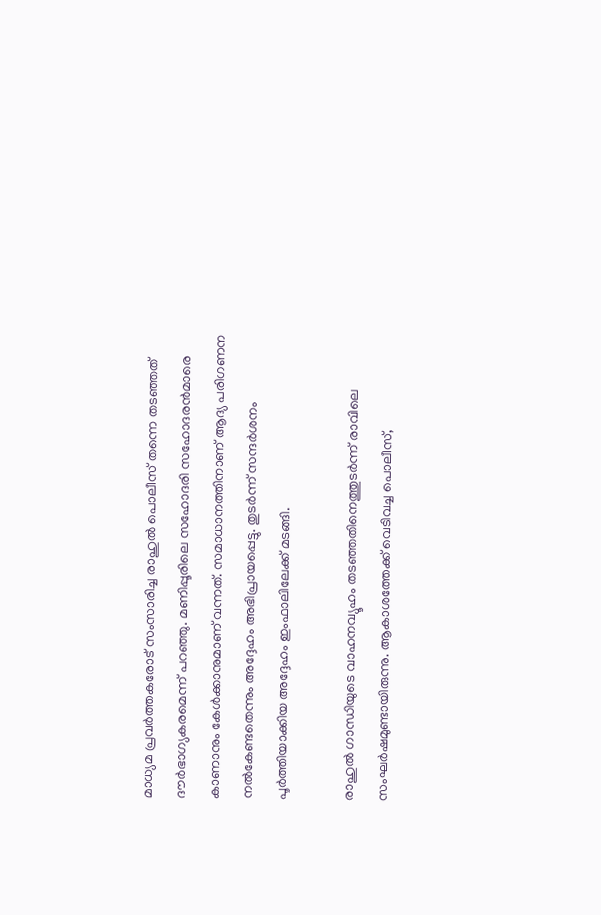മാധ്യമ പ്രവര്‍ത്തകരോട് സംസാരിച്ച രാഹുല്‍ പൊലീസ് തന്നെ തടഞ്ഞത് ദൗര്‍ഭാഗ്യകരമെന്ന് പറഞ്ഞു. മണിപ്പൂരിലെ സഹോദരി സഹോദരന്‍മാരെ കാണാനും കേള്‍ക്കാനുമാണ് വന്നത്. സമാധാനത്തിനാണ് ആദ്യ പരിഗണന നല്‍കേണ്ടതെന്നും അദ്ദേഹം അഭിപ്രായപ്പെട്ടു. തുടര്‍ന്ന് സന്ദര്‍ശനം പൂര്‍ത്തിയാക്കിയ അദ്ദേഹം ഇംഫാലിലേക്ക് മടങ്ങി.

രാഹുല്‍ ഗാന്ധിയുടെ വാഹനവ്യൂഹം തടഞ്ഞതിനെത്തുടര്‍ന്ന് രാവിലെ സംഘര്‍ഷമുണ്ടായിരുന്നു. ആകാശത്തേക്ക് വെടിവച്ച പൊലീസ്,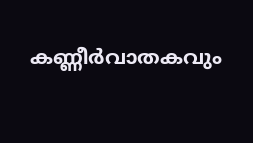കണ്ണീര്‍വാതകവും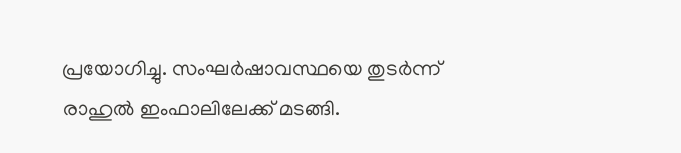പ്രയോഗിച്ചു. സംഘര്‍ഷാവസ്ഥയെ തുടര്‍ന്ന് രാഹുല്‍ ഇംഫാലിലേക്ക് മടങ്ങി.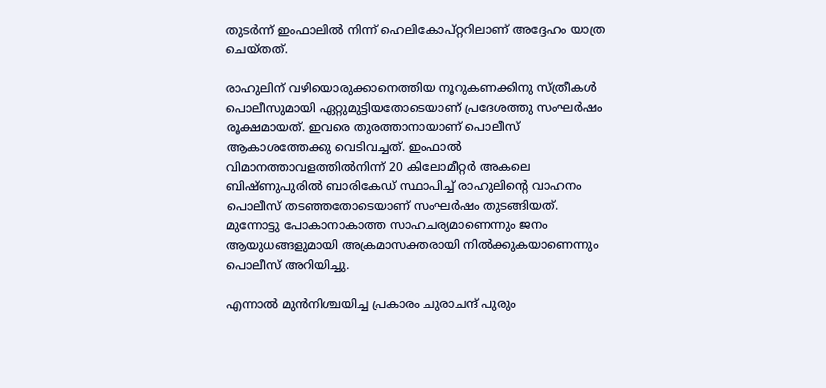തുടര്‍ന്ന് ഇംഫാലില്‍ നിന്ന് ഹെലികോപ്റ്ററിലാണ് അദ്ദേഹം യാത്ര ചെയ്തത്.

രാഹുലിന് വഴിയൊരുക്കാനെത്തിയ നൂറുകണക്കിനു സ്ത്രീകള്‍ പൊലീസുമായി ഏറ്റുമുട്ടിയതോടെയാണ് പ്രദേശത്തു സംഘര്‍ഷം രൂക്ഷമായത്. ഇവരെ തുരത്താനായാണ് പൊലീസ് ആകാശത്തേക്കു വെടിവച്ചത്. ഇംഫാല്‍ വിമാനത്താവളത്തില്‍നിന്ന് 20 കിലോമീറ്റര്‍ അകലെ ബിഷ്ണുപുരില്‍ ബാരികേഡ് സ്ഥാപിച്ച് രാഹുലിന്റെ വാഹനം പൊലീസ് തടഞ്ഞതോടെയാണ് സംഘര്‍ഷം തുടങ്ങിയത്. മുന്നോട്ടു പോകാനാകാത്ത സാഹചര്യമാണെന്നും ജനം ആയുധങ്ങളുമായി അക്രമാസക്തരായി നില്‍ക്കുകയാണെന്നും പൊലീസ് അറിയിച്ചു.

എന്നാല്‍ മുന്‍നിശ്ചയിച്ച പ്രകാരം ചുരാചന്ദ് പുരും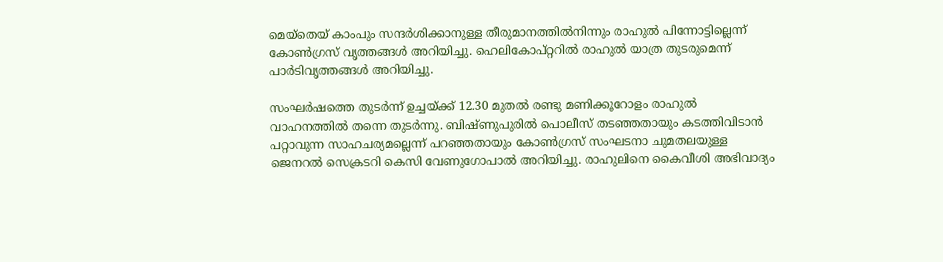മെയ്‌തെയ് കാംപും സന്ദര്‍ശിക്കാനുള്ള തീരുമാനത്തില്‍നിന്നും രാഹുല്‍ പിന്നോട്ടില്ലെന്ന് കോണ്‍ഗ്രസ് വൃത്തങ്ങള്‍ അറിയിച്ചു. ഹെലികോപ്റ്ററില്‍ രാഹുല്‍ യാത്ര തുടരുമെന്ന് പാര്‍ടിവൃത്തങ്ങള്‍ അറിയിച്ചു.

സംഘര്‍ഷത്തെ തുടര്‍ന്ന് ഉച്ചയ്ക്ക് 12.30 മുതല്‍ രണ്ടു മണിക്കൂറോളം രാഹുല്‍ വാഹനത്തില്‍ തന്നെ തുടര്‍ന്നു. ബിഷ്ണുപുരില്‍ പൊലീസ് തടഞ്ഞതായും കടത്തിവിടാന്‍ പറ്റാവുന്ന സാഹചര്യമല്ലെന്ന് പറഞ്ഞതായും കോണ്‍ഗ്രസ് സംഘടനാ ചുമതലയുള്ള ജെനറല്‍ സെക്രടറി കെസി വേണുഗോപാല്‍ അറിയിച്ചു. രാഹുലിനെ കൈവീശി അഭിവാദ്യം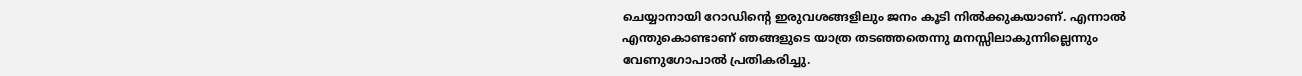ചെയ്യാനായി റോഡിന്റെ ഇരുവശങ്ങളിലും ജനം കൂടി നില്‍ക്കുകയാണ്. എന്നാല്‍ എന്തുകൊണ്ടാണ് ഞങ്ങളുടെ യാത്ര തടഞ്ഞതെന്നു മനസ്സിലാകുന്നില്ലെന്നും വേണുഗോപാല്‍ പ്രതികരിച്ചു.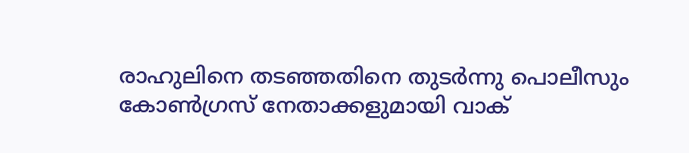രാഹുലിനെ തടഞ്ഞതിനെ തുടര്‍ന്നു പൊലീസും കോണ്‍ഗ്രസ് നേതാക്കളുമായി വാക്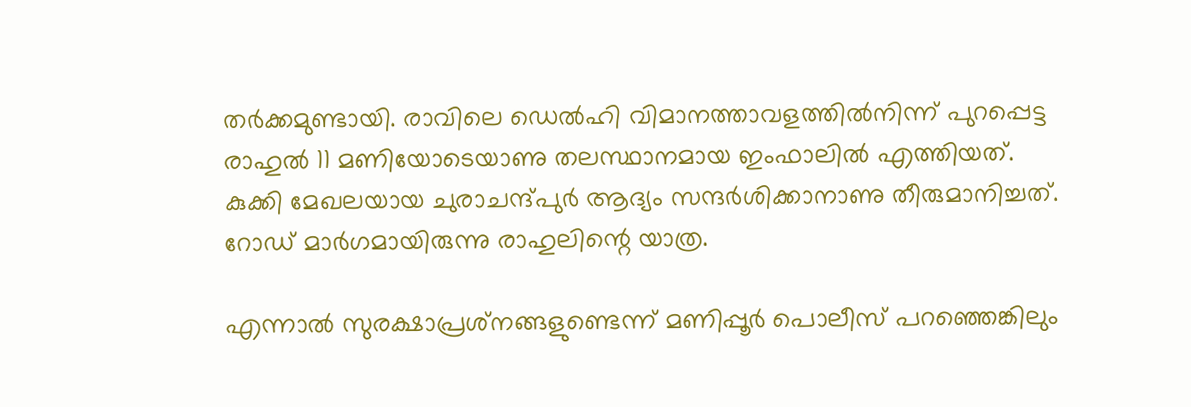തര്‍ക്കമുണ്ടായി. രാവിലെ ഡെല്‍ഹി വിമാനത്താവളത്തില്‍നിന്ന് പുറപ്പെട്ട രാഹുല്‍ 11 മണിയോടെയാണു തലസ്ഥാനമായ ഇംഫാലില്‍ എത്തിയത്. കുക്കി മേഖലയായ ചുരാചന്ദ്പുര്‍ ആദ്യം സന്ദര്‍ശിക്കാനാണു തീരുമാനിച്ചത്. റോഡ് മാര്‍ഗമായിരുന്നു രാഹുലിന്റെ യാത്ര.

എന്നാല്‍ സുരക്ഷാപ്രശ്‌നങ്ങളുണ്ടെന്ന് മണിപ്പൂര്‍ പൊലീസ് പറഞ്ഞെങ്കിലും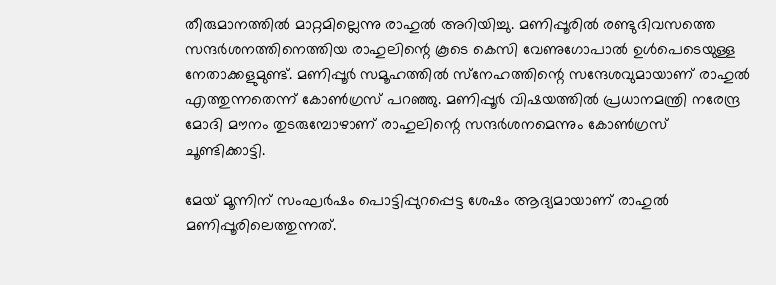തീരുമാനത്തില്‍ മാറ്റമില്ലെന്നു രാഹുല്‍ അറിയിച്ചു. മണിപ്പൂരില്‍ രണ്ടുദിവസത്തെ സന്ദര്‍ശനത്തിനെത്തിയ രാഹുലിന്റെ കൂടെ കെസി വേണുഗോപാല്‍ ഉള്‍പെടെയുള്ള നേതാക്കളുമുണ്ട്. മണിപ്പൂര്‍ സമൂഹത്തില്‍ സ്‌നേഹത്തിന്റെ സന്ദേശവുമായാണ് രാഹുല്‍ എത്തുന്നതെന്ന് കോണ്‍ഗ്രസ് പറഞ്ഞു. മണിപ്പൂര്‍ വിഷയത്തില്‍ പ്രധാനമന്ത്രി നരേന്ദ്ര മോദി മൗനം തുടരുമ്പോഴാണ് രാഹുലിന്റെ സന്ദര്‍ശനമെന്നും കോണ്‍ഗ്രസ് ചൂണ്ടിക്കാട്ടി.

മേയ് മൂന്നിന് സംഘര്‍ഷം പൊട്ടിപ്പുറപ്പെട്ട ശേഷം ആദ്യമായാണ് രാഹുല്‍ മണിപ്പൂരിലെത്തുന്നത്.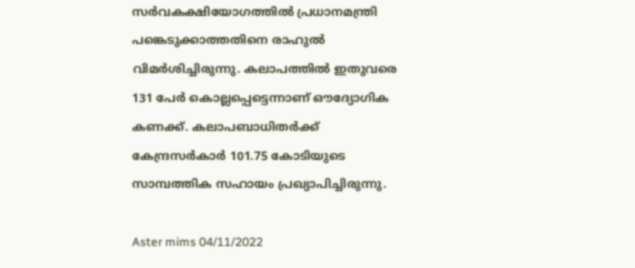സര്‍വകക്ഷിയോഗത്തില്‍ പ്രധാനമന്ത്രി പങ്കെടുക്കാത്തതിനെ രാഹുല്‍ വിമര്‍ശിച്ചിരുന്നു. കലാപത്തില്‍ ഇതുവരെ 131 പേര്‍ കൊല്ലപ്പെട്ടെന്നാണ് ഔദ്യോഗിക കണക്ക്. കലാപബാധിതര്‍ക്ക് കേന്ദ്രസര്‍കാര്‍ 101.75 കോടിയുടെ സാമ്പത്തിക സഹായം പ്രഖ്യാപിച്ചിരുന്നു.

Aster mims 04/11/2022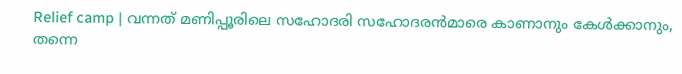Relief camp | വന്നത് മണിപ്പൂരിലെ സഹോദരി സഹോദരന്‍മാരെ കാണാനും കേള്‍ക്കാനും, തന്നെ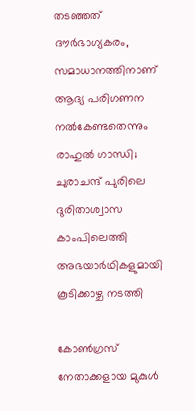തടഞ്ഞത് ദൗര്‍ഭാഗ്യകരം, സമാധാനത്തിനാണ് ആദ്യ പരിഗണന നല്‍കേണ്ടതെന്നും രാഹുല്‍ ഗാന്ധി; ചുരാചന്ദ് പുരിലെ ദുരിതാശ്വാസ കാംപിലെത്തി അഭയാര്‍ഥികളുമായി കൂടിക്കാഴ്ച നടത്തി

കോണ്‍ഗ്രസ് നേതാക്കളായ മുകുള്‍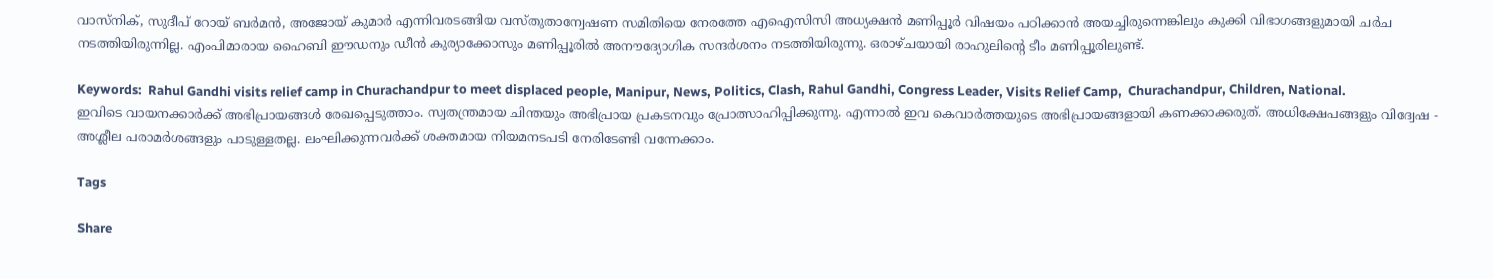വാസ്‌നിക്, സുദീപ് റോയ് ബര്‍മന്‍, അജോയ് കുമാര്‍ എന്നിവരടങ്ങിയ വസ്തുതാന്വേഷണ സമിതിയെ നേരത്തേ എഐസിസി അധ്യക്ഷന്‍ മണിപ്പൂര്‍ വിഷയം പഠിക്കാന്‍ അയച്ചിരുന്നെങ്കിലും കുക്കി വിഭാഗങ്ങളുമായി ചര്‍ച നടത്തിയിരുന്നില്ല. എംപിമാരായ ഹൈബി ഈഡനും ഡീന്‍ കുര്യാക്കോസും മണിപ്പൂരില്‍ അനൗദ്യോഗിക സന്ദര്‍ശനം നടത്തിയിരുന്നു. ഒരാഴ്ചയായി രാഹുലിന്റെ ടീം മണിപ്പൂരിലുണ്ട്.

Keywords:  Rahul Gandhi visits relief camp in Churachandpur to meet displaced people, Manipur, News, Politics, Clash, Rahul Gandhi, Congress Leader, Visits Relief Camp,  Churachandpur, Children, National.
ഇവിടെ വായനക്കാർക്ക് അഭിപ്രായങ്ങൾ രേഖപ്പെടുത്താം. സ്വതന്ത്രമായ ചിന്തയും അഭിപ്രായ പ്രകടനവും പ്രോത്സാഹിപ്പിക്കുന്നു. എന്നാൽ ഇവ കെവാർത്തയുടെ അഭിപ്രായങ്ങളായി കണക്കാക്കരുത്. അധിക്ഷേപങ്ങളും വിദ്വേഷ - അശ്ലീല പരാമർശങ്ങളും പാടുള്ളതല്ല. ലംഘിക്കുന്നവർക്ക് ശക്തമായ നിയമനടപടി നേരിടേണ്ടി വന്നേക്കാം.

Tags

Share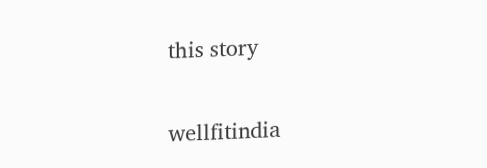this story

wellfitindia